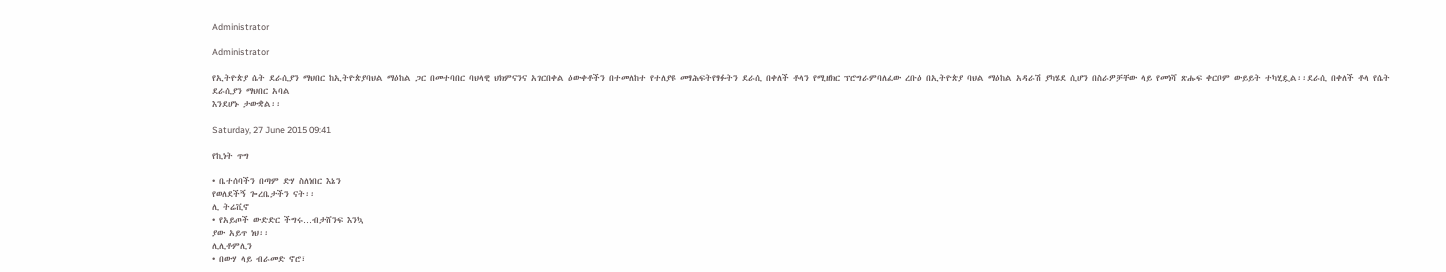Administrator

Administrator

የኢትዮጵያ ሴት ደራሲያን ማህበር ከኢትዮጵያባህል ማዕከል ጋር በመተባበር ባህላዊ ህክምናንና አገርበቀል ዕውቀቶችን በተመለከተ የተለያዩ መፃሕፍትየፃፉትን ደራሲ በቀለች ቶላን የሚዘክር ፕሮግራምባለፈው ረቡዕ በኢትዮጵያ ባህል ማዕከል አዳራሽ ያካሄደ ሲሆን በስራዎቻቸው ላይ የመነሻ ጽሑፍ ቀርቦም ውይይት ተካሂዷል፡፡ደራሲ በቀለች ቶላ የሴት ደራሲያን ማህበር አባል
እንደሆኑ ታውቋል፡፡

Saturday, 27 June 2015 09:41

የኪነት ጥግ

• ቤተሰባችን በጣም ድሃ ስለነበር እኔን
የወለደችኝ ጐረቤታችን ናት፡፡
ሊ ትሬቪኖ
• የአይጦች ውድድር ችግሩ…ብታሸንፍ እንኳ
ያው አይጥ ነህ፡፡
ሊሊቶምሊን
• በውሃ ላይ ብራመድ ኖሮ፣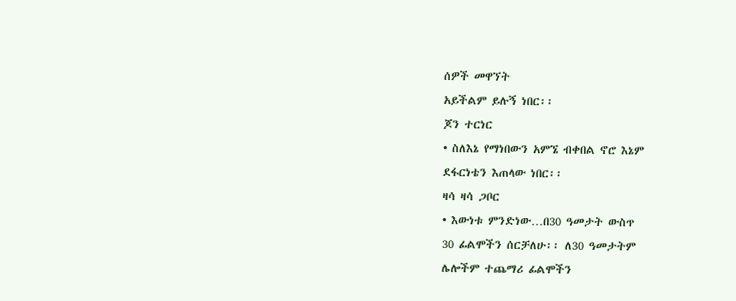ሰዎች መዋኘት
አይችልም ይሉኝ ነበር፡፡
ጆን ተርነር
• ስለእኔ የማነበውን አምኜ ብቀበል ኖሮ እኔም
ደፋርነቴን እጠላው ነበር፡፡
ዛሳ ዛሳ ጋቦር
• እውነቱ ምንድነው…በ30 ዓመታት ውስጥ
30 ፊልሞችን ሰርቻለሁ፡፡ ለ30 ዓመታትም
ሌሎችም ተጨማሪ ፊልሞችን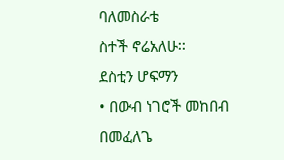ባለመስራቴ
ስተች ኖሬአለሁ፡፡
ደስቲን ሆፍማን
• በውብ ነገሮች መከበብ በመፈለጌ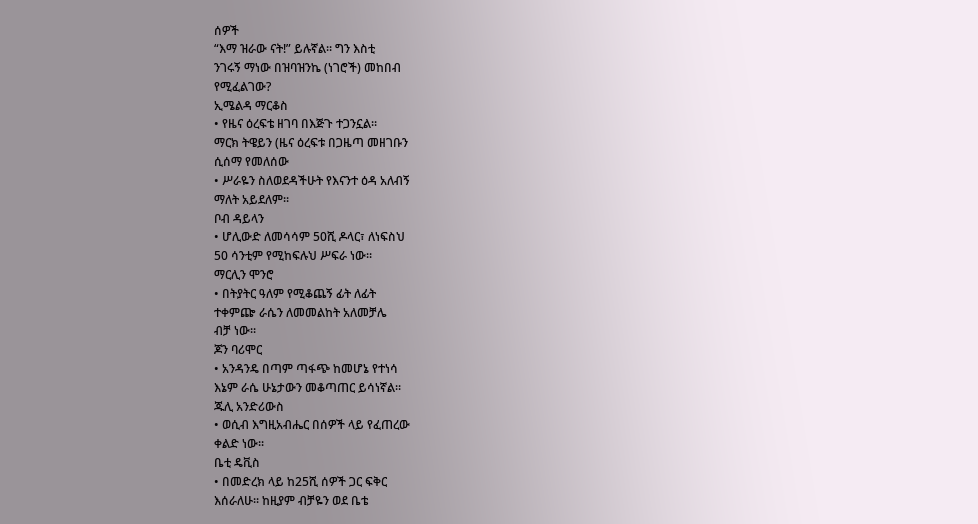ሰዎች
“እማ ዝራው ናት!” ይሉኛል፡፡ ግን እስቲ
ንገሩኝ ማነው በዝባዝንኬ (ነገሮች) መከበብ
የሚፈልገው?
ኢሜልዳ ማርቆስ
• የዜና ዕረፍቴ ዘገባ በእጅጉ ተጋንኗል፡፡
ማርክ ትዌይን (ዜና ዕረፍቱ በጋዜጣ መዘገቡን
ሲሰማ የመለሰው
• ሥራዬን ስለወደዳችሁት የእናንተ ዕዳ አለብኝ
ማለት አይደለም፡፡
ቦብ ዳይላን
• ሆሊውድ ለመሳሳም 50ሺ ዶላር፣ ለነፍስህ
50 ሳንቲም የሚከፍሉህ ሥፍራ ነው፡፡
ማርሊን ሞንሮ
• በትያትር ዓለም የሚቆጨኝ ፊት ለፊት
ተቀምጬ ራሴን ለመመልከት አለመቻሌ
ብቻ ነው፡፡
ጆን ባሪሞር
• አንዳንዴ በጣም ጣፋጭ ከመሆኔ የተነሳ
እኔም ራሴ ሁኔታውን መቆጣጠር ይሳነኛል፡፡
ጁሊ አንድሪውስ
• ወሲብ እግዚአብሔር በሰዎች ላይ የፈጠረው
ቀልድ ነው፡፡
ቤቲ ዴቪስ
• በመድረክ ላይ ከ25ሺ ሰዎች ጋር ፍቅር
እሰራለሁ፡፡ ከዚያም ብቻዬን ወደ ቤቴ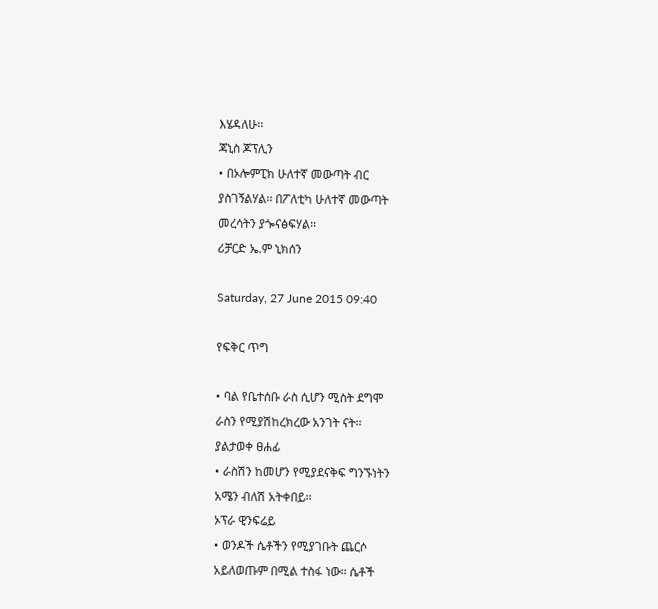እሄዳለሁ፡፡
ጃኒስ ጆፕሊን
• በኦሎምፒክ ሁለተኛ መውጣት ብር
ያስገኝልሃል፡፡ በፖለቲካ ሁለተኛ መውጣት
መረሳትን ያጐናፅፍሃል፡፡
ሪቻርድ ኤ.ም ኒክሰን

Saturday, 27 June 2015 09:40

የፍቅር ጥግ

• ባል የቤተሰቡ ራስ ሲሆን ሚስት ደግሞ
ራስን የሚያሽከረክረው አንገት ናት፡፡
ያልታወቀ ፀሐፊ
• ራስሽን ከመሆን የሚያደናቅፍ ግንኙነትን
አሜን ብለሽ አትቀበይ፡፡
ኦፕራ ዊንፍሬይ
• ወንዶች ሴቶችን የሚያገቡት ጨርሶ
አይለወጡም በሚል ተስፋ ነው፡፡ ሴቶች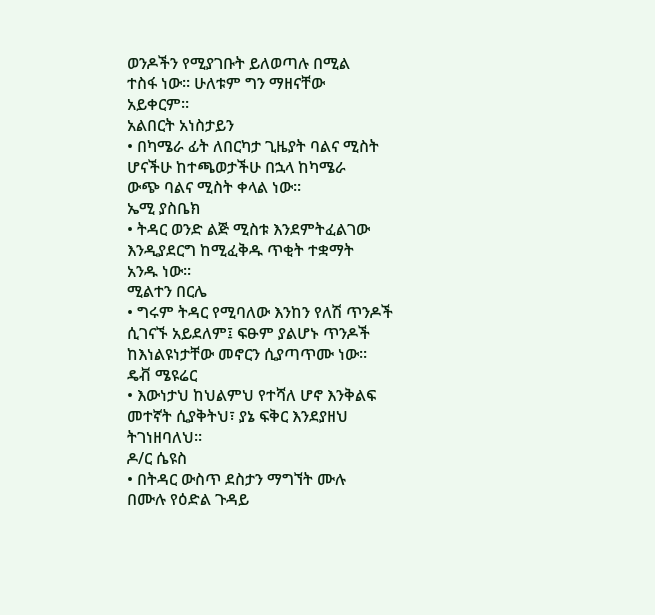ወንዶችን የሚያገቡት ይለወጣሉ በሚል
ተስፋ ነው፡፡ ሁለቱም ግን ማዘናቸው
አይቀርም፡፡
አልበርት አነስታይን
• በካሜራ ፊት ለበርካታ ጊዜያት ባልና ሚስት
ሆናችሁ ከተጫወታችሁ በኋላ ከካሜራ
ውጭ ባልና ሚስት ቀላል ነው፡፡
ኤሚ ያስቤክ
• ትዳር ወንድ ልጅ ሚስቱ እንደምትፈልገው
እንዲያደርግ ከሚፈቅዱ ጥቂት ተቋማት
አንዱ ነው፡፡
ሚልተን በርሌ
• ግሩም ትዳር የሚባለው እንከን የለሽ ጥንዶች
ሲገናኙ አይደለም፤ ፍፁም ያልሆኑ ጥንዶች
ከእነልዩነታቸው መኖርን ሲያጣጥሙ ነው፡፡
ዴቭ ሜዩሬር
• እውነታህ ከህልምህ የተሻለ ሆኖ እንቅልፍ
መተኛት ሲያቅትህ፣ ያኔ ፍቅር እንደያዘህ
ትገነዘባለህ፡፡
ዶ/ር ሴዩስ
• በትዳር ውስጥ ደስታን ማግኘት ሙሉ
በሙሉ የዕድል ጉዳይ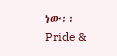ነው፡፡
Pride &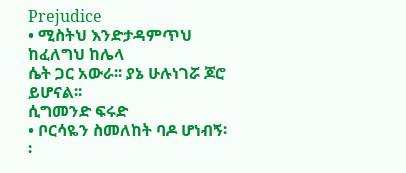Prejudice
• ሚስትህ እንድታዳምጥህ ከፈለግህ ከሌላ
ሴት ጋር አውራ፡፡ ያኔ ሁሉነገሯ ጆሮ
ይሆናል፡፡
ሲግመንድ ፍሩድ
• ቦርሳዬን ስመለከት ባዶ ሆነብኝ፡፡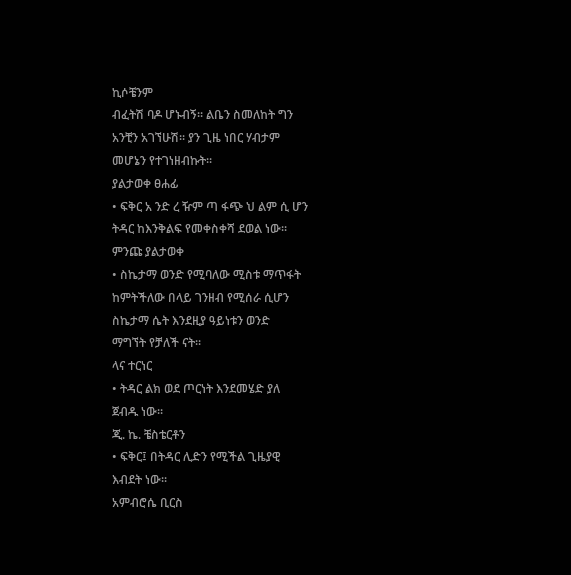ኪሶቼንም
ብፈትሽ ባዶ ሆኑብኝ፡፡ ልቤን ስመለከት ግን
አንቺን አገኘሁሽ፡፡ ያን ጊዜ ነበር ሃብታም
መሆኔን የተገነዘብኩት፡፡
ያልታወቀ ፀሐፊ
• ፍቅር አ ንድ ረ ዥም ጣ ፋጭ ህ ልም ሲ ሆን
ትዳር ከእንቅልፍ የመቀስቀሻ ደወል ነው፡፡
ምንጩ ያልታወቀ
• ስኬታማ ወንድ የሚባለው ሚስቱ ማጥፋት
ከምትችለው በላይ ገንዘብ የሚሰራ ሲሆን
ስኬታማ ሴት እንደዚያ ዓይነቱን ወንድ
ማግኘት የቻለች ናት፡፡
ላና ተርነር
• ትዳር ልክ ወደ ጦርነት እንደመሄድ ያለ
ጀብዱ ነው፡፡
ጂ. ኬ. ቼስቴርቶን
• ፍቅር፤ በትዳር ሊድን የሚችል ጊዜያዊ
እብደት ነው፡፡
አምብሮሴ ቢርስ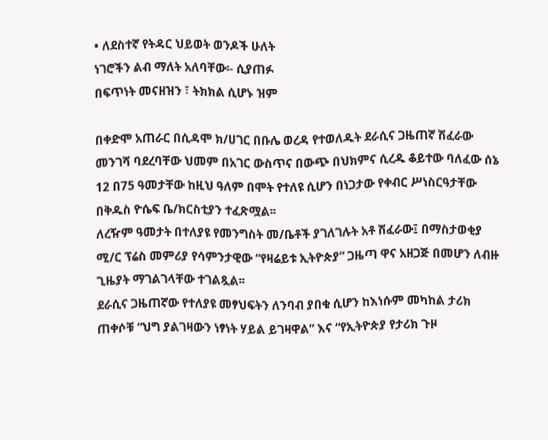• ለደስተኛ የትዳር ህይወት ወንዶች ሁለት
ነገሮችን ልብ ማለት አለባቸው፡- ሲያጠፉ
በፍጥነት መናዘዝን ፣ ትክክል ሲሆኑ ዝም

በቀድሞ አጠራር በሲዳሞ ክ/ሀገር በቡሌ ወረዳ የተወለዱት ደራሲና ጋዜጠኛ ሽፈራው መንገሻ ባደረባቸው ህመም በአገር ውስጥና በውጭ በህክምና ሲረዱ ቆይተው ባለፈው ሰኔ 12 በ75 ዓመታቸው ከዚህ ዓለም በሞት የተለዩ ሲሆን በነጋታው የቀብር ሥነስርዓታቸው በቅዱስ ዮሴፍ ቤ/ክርስቲያን ተፈጽሟል፡፡
ለረዥም ዓመታት በተለያዩ የመንግስት መ/ቤቶች ያገለገሉት አቶ ሽፈራው፤ በማስታወቂያ ሚ/ር ፕሬስ መምሪያ የሳምንታዊው “የዛሬይቱ ኢትዮጵያ” ጋዜጣ ዋና አዘጋጅ በመሆን ለብዙ ጊዜያት ማገልገላቸው ተገልጿል፡፡
ደራሲና ጋዜጠኛው የተለያዩ መፃህፍትን ለንባብ ያበቁ ሲሆን ከእነሱም መካከል ታሪክ ጠቀሶቹ “ህግ ያልገዛውን ነፃነት ሃይል ይገዛዋል” እና “የኢትዮጵያ የታሪክ ጉዞ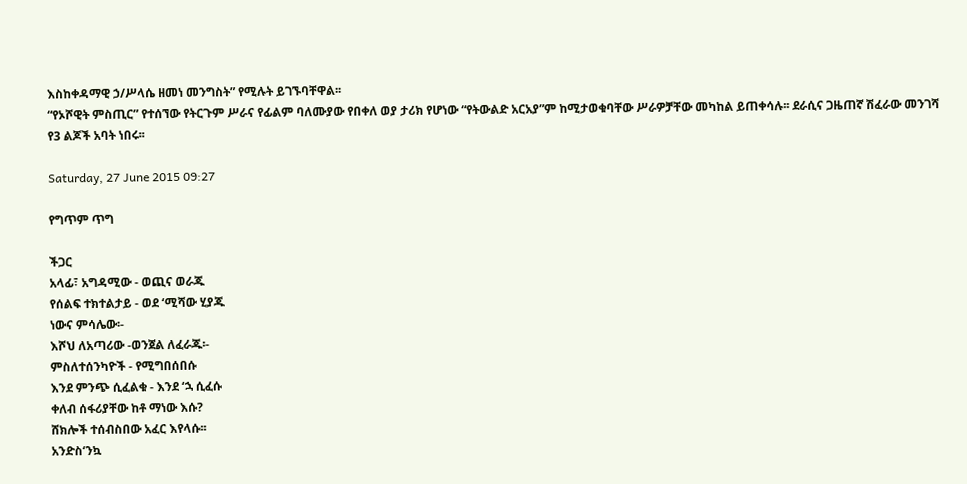እስከቀዳማዊ ኃ/ሥላሴ ዘመነ መንግስት” የሚሉት ይገኙባቸዋል፡፡
“የኦሾዊት ምስጢር” የተሰኘው የትርጉም ሥራና የፊልም ባለሙያው የበቀለ ወያ ታሪክ የሆነው “የትውልድ አርአያ”ም ከሚታወቁባቸው ሥራዎቻቸው መካከል ይጠቀሳሉ፡፡ ደራሲና ጋዜጠኛ ሽፈራው መንገሻ የ3 ልጆች አባት ነበሩ፡፡

Saturday, 27 June 2015 09:27

የግጥም ጥግ

ችጋር
አላፊ፣ አግዳሚው - ወጪና ወራጁ
የሰልፍ ተክተልታይ - ወደ ‘ሚሻው ሂያጁ
ነውና ምሳሌው፡-
እሾህ ለአጣሪው -ወንጀል ለፈራጁ፡-
ምስለተሰንካዮች - የሚግበሰበሱ
እንደ ምንጭ ሲፈልቁ - እንደ ‘ኋ ሲፈሱ
ቀለብ ሰፋሪያቸው ከቶ ማነው እሱ?
ሸክሎች ተሰብስበው አፈር እየላሱ፡፡
አንድስ‘ንኳ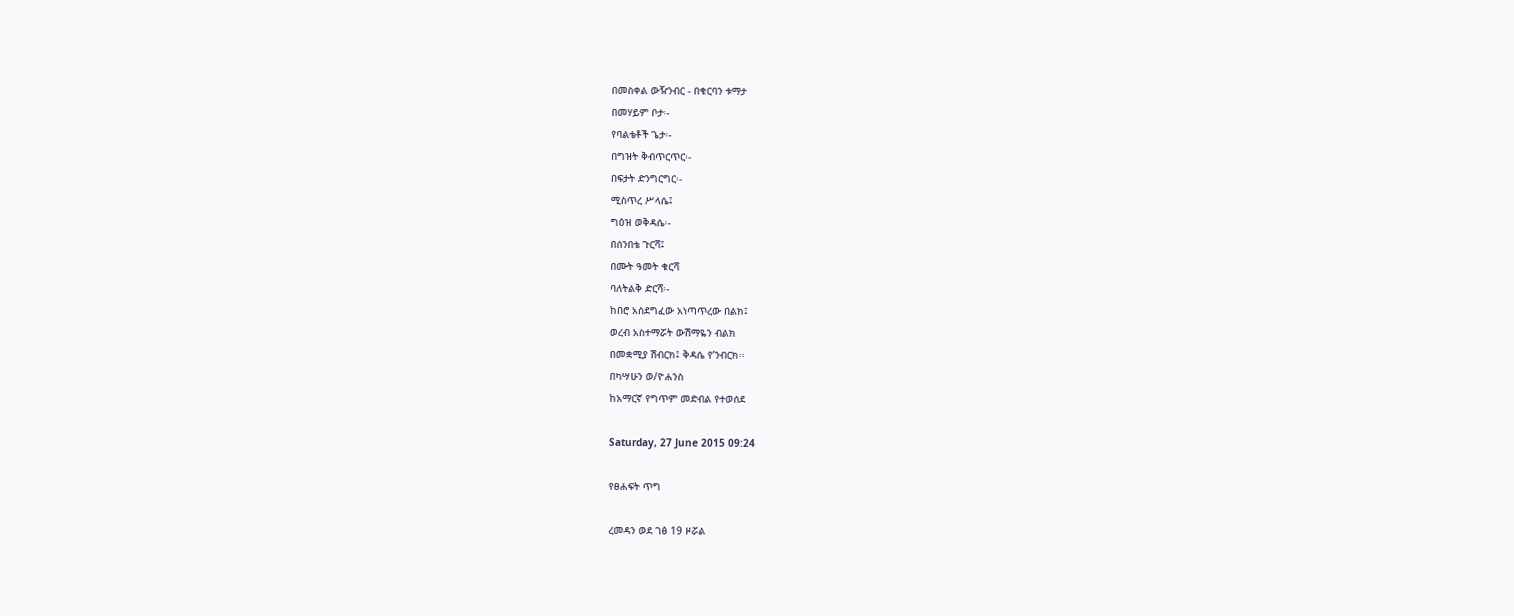በመስቀል ውዥንብር - በቁርባን ቱማታ
በመሃይም ቦታ፡-
የባልቴቶች ጌታ፡-
በግዝት ቅብጥርጥር፡-
በፍታት ድንግርግር፡-
ሚስጥረ ሥላሴ፤
ግዕዝ ወቅዳሴ፡-
በሰንበቴ ጉርሻ፤
በሙት ዓመት ቁርሻ
ባለትልቅ ድርሻ፡-
ከበሮ አስደግፈው አነጣጥረው በልክ፤
ወረብ አስተማሯት ውሽማዬን ብልክ
በመቋሚያ ሽብርክ፤ ቅዳሴ የ’ንብርክ፡፡
በካሣሁን ወ/ዮሐንስ
ከአማርኛ የግጥም መድብል የተወሰደ

Saturday, 27 June 2015 09:24

የፀሐፍት ጥግ

ረመዳን ወደ ገፅ 19 ዞሯል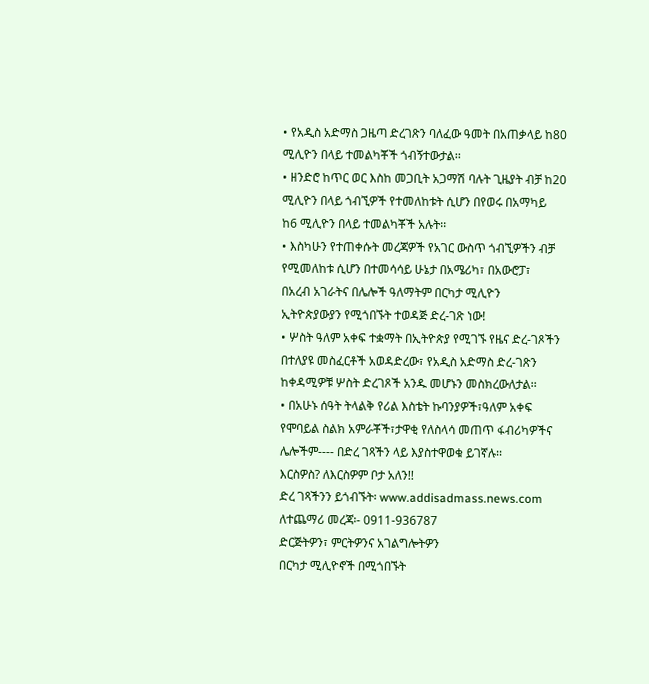• የአዲስ አድማስ ጋዜጣ ድረገጽን ባለፈው ዓመት በአጠቃላይ ከ80
ሚሊዮን በላይ ተመልካቾች ጎብኝተውታል፡፡
• ዘንድሮ ከጥር ወር እስከ መጋቢት አጋማሽ ባሉት ጊዜያት ብቻ ከ20
ሚሊዮን በላይ ጎብኚዎች የተመለከቱት ሲሆን በየወሩ በአማካይ
ከ6 ሚሊዮን በላይ ተመልካቾች አሉት፡፡
• እስካሁን የተጠቀሱት መረጃዎች የአገር ውስጥ ጎብኚዎችን ብቻ
የሚመለከቱ ሲሆን በተመሳሳይ ሁኔታ በአሜሪካ፣ በአውሮፓ፣
በአረብ አገራትና በሌሎች ዓለማትም በርካታ ሚሊዮን
ኢትዮጵያውያን የሚጎበኙት ተወዳጅ ድረ-ገጽ ነው!
• ሦስት ዓለም አቀፍ ተቋማት በኢትዮጵያ የሚገኙ የዜና ድረ-ገጾችን
በተለያዩ መስፈርቶች አወዳድረው፣ የአዲስ አድማስ ድረ-ገጽን
ከቀዳሚዎቹ ሦስት ድረገጾች አንዱ መሆኑን መስክረውለታል፡፡
• በአሁኑ ሰዓት ትላልቅ የሪል እስቴት ኩባንያዎች፣ዓለም አቀፍ
የሞባይል ስልክ አምራቾች፣ታዋቂ የለስላሳ መጠጥ ፋብሪካዎችና
ሌሎችም---- በድረ ገጻችን ላይ እያስተዋወቁ ይገኛሉ፡፡
እርስዎስ? ለእርስዎም ቦታ አለን!!
ድረ ገጻችንን ይጎብኙት፡ www.addisadmass.news.com
ለተጨማሪ መረጃ፡- 0911-936787
ድርጅትዎን፣ ምርትዎንና አገልግሎትዎን
በርካታ ሚሊዮኖች በሚጎበኙት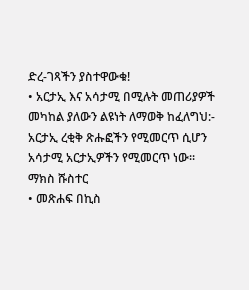ድረ-ገጻችን ያስተዋውቁ!
• አርታኢ እና አሳታሚ በሚሉት መጠሪያዎች
መካከል ያለውን ልዩነት ለማወቅ ከፈለግህ:-
አርታኢ ረቂቅ ጽሑፎችን የሚመርጥ ሲሆን
አሳታሚ አርታኢዎችን የሚመርጥ ነው፡፡
ማክስ ሹስተር
• መጽሐፍ በኪስ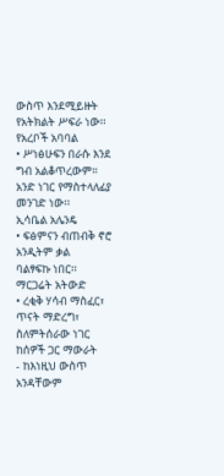ውስጥ እንደሚይዙት
የአትክልት ሥፍራ ነው፡፡
የአረቦች አባባል
• ሥነፅሁፍን በራሱ እንደ ግብ አልቆጥረውም።
አንድ ነገር የማስተላለፊያ መንገድ ነው፡፡
ኢሳቤል አሌንዴ
• ፍፅምናን ብጠብቅ ኖሮ አንዲትም ቃል
ባልፃፍኩ ነበር፡፡
ማርጋሬት አትውድ
• ረቂቅ ሃሳብ ማስፈር፣ ጥናት ማድረግ፣
ስለምትሰራው ነገር ከሰዎች ጋር ማውራት
- ከእነዚህ ውስጥ አንዳቸውም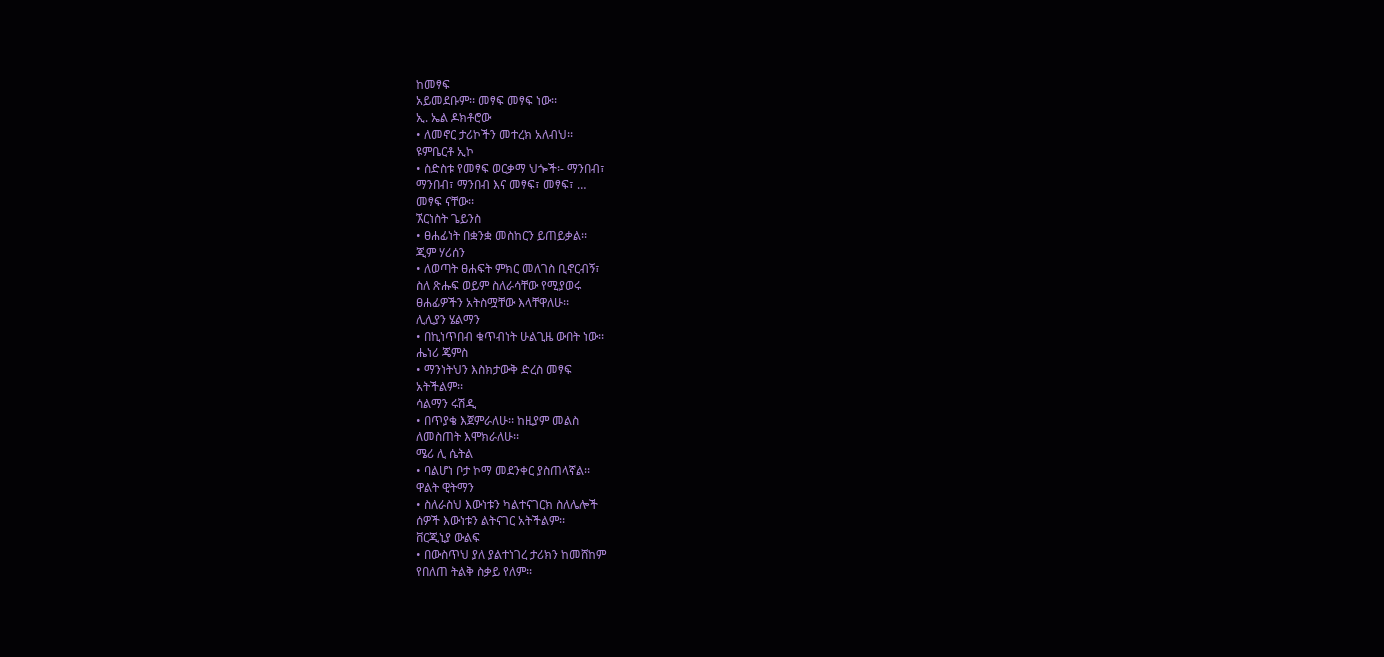ከመፃፍ
አይመደቡም፡፡ መፃፍ መፃፍ ነው፡፡
ኢ. ኤል ዶክቶሮው
• ለመኖር ታሪኮችን መተረክ አለብህ፡፡
ዩምቤርቶ ኢኮ
• ስድስቱ የመፃፍ ወርቃማ ህጐች፡- ማንበብ፣
ማንበብ፣ ማንበብ እና መፃፍ፣ መፃፍ፣ …
መፃፍ ናቸው፡፡
ኧርነስት ጌይንስ
• ፀሐፊነት በቋንቋ መስከርን ይጠይቃል፡፡
ጂም ሃሪሰን
• ለወጣት ፀሐፍት ምክር መለገስ ቢኖርብኝ፣
ስለ ጽሑፍ ወይም ስለራሳቸው የሚያወሩ
ፀሐፊዎችን አትስሟቸው እላቸዋለሁ፡፡
ሊሊያን ሄልማን
• በኪነጥበብ ቁጥብነት ሁልጊዜ ውበት ነው፡፡
ሔነሪ ጄምስ
• ማንነትህን እስክታውቅ ድረስ መፃፍ
አትችልም፡፡
ሳልማን ሩሽዲ
• በጥያቄ እጀምራለሁ፡፡ ከዚያም መልስ
ለመስጠት እሞክራለሁ፡፡
ሜሪ ሊ ሴትል
• ባልሆነ ቦታ ኮማ መደንቀር ያስጠላኛል፡፡
ዋልት ዊትማን
• ስለራስህ እውነቱን ካልተናገርክ ስለሌሎች
ሰዎች እውነቱን ልትናገር አትችልም፡፡
ቨርጂኒያ ውልፍ
• በውስጥህ ያለ ያልተነገረ ታሪክን ከመሸከም
የበለጠ ትልቅ ስቃይ የለም፡፡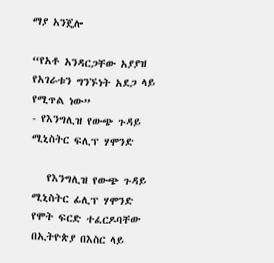ማያ አንጄሎ

“የአቶ አንዳርጋቸው አያያዝ የአገራቱን ግንኙነት አደጋ ላይ የሚጥል ነው”
- የእንግሊዝ የውጭ ጉዳይ ሚኒስትር ፍሊፕ ሃሞንድ

   የእንግሊዝ የውጭ ጉዳይ ሚኒስትር ፊሊፕ ሃሞንድ የሞት ፍርድ ተፈርዶባቸው በኢትዮጵያ በእስር ላይ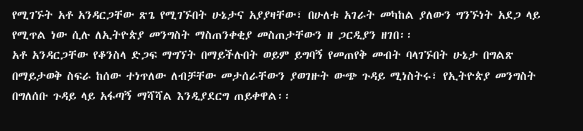የሚገኙት አቶ አንዳርጋቸው ጽጌ የሚገኙበት ሁኔታና አያያዛቸው፣ በሁለቱ አገራት መካከል ያለውን ግንኙነት አደጋ ላይ የሚጥል ነው ሲሉ ለኢትዮጵያ መንግስት ማስጠንቀቂያ መስጠታቸውን ዘ ጋርዲያን ዘገበ፡፡
አቶ አንዳርጋቸው የቆንስላ ድጋፍ ማግኘት በማይችሉበት ወይም ይግባኝ የመጠየቅ መብት ባላገኙበት ሁኔታ በግልጽ በማይታወቅ ስፍራ ከሰው ተነጥለው ለብቻቸው መታሰራቸውን ያወገዙት ውጭ ጉዳይ ሚነስትሩ፣ የኢትዮጵያ መንግስት በግለሰቡ ጉዳይ ላይ አፋጣኝ ማሻሻል እንዲያደርግ ጠይቀዋል፡፡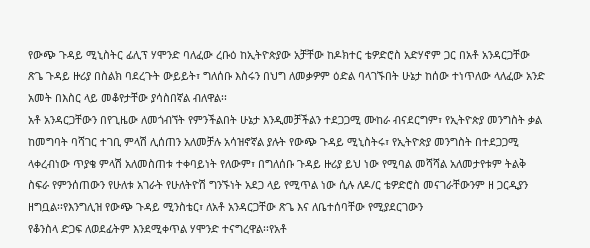የውጭ ጉዳይ ሚኒስትር ፊሊፕ ሃሞንድ ባለፈው ረቡዕ ከኢትዮጵያው አቻቸው ከዶክተር ቴዎድሮስ አድሃኖም ጋር በአቶ አንዳርጋቸው ጽጌ ጉዳይ ዙሪያ በስልክ ባደረጉት ውይይት፣ ግለሰቡ እስሩን በህግ ለመቃዎም ዕድል ባላገኙበት ሁኔታ ከሰው ተነጥለው ላለፈው አንድ አመት በእስር ላይ መቆየታቸው ያሳስበኛል ብለዋል፡፡
አቶ አንዳርጋቸውን በየጊዜው ለመጎብኘት የምንችልበት ሁኔታ እንዲመቻችልን ተደጋጋሚ ሙከራ ብናደርግም፣ የኢትዮጵያ መንግስት ቃል ከመግባት ባሻገር ተገቢ ምላሽ ሊሰጠን አለመቻሉ አሳዝኖኛል ያሉት የውጭ ጉዳይ ሚኒስትሩ፣ የኢትዮጵያ መንግስት በተደጋጋሚ ላቀረብነው ጥያቄ ምላሽ አለመስጠቱ ተቀባይነት የለውም፣ በግለሰቡ ጉዳይ ዙሪያ ይህ ነው የሚባል መሻሻል አለመታየቱም ትልቅ ስፍራ የምንሰጠውን የሁለቱ አገራት የሁለትዮሽ ግንኙነት አደጋ ላይ የሚጥል ነው ሲሉ ለዶ/ር ቴዎድሮስ መናገራቸውንም ዘ ጋርዲያን ዘግቧል፡፡የእንግሊዝ የውጭ ጉዳይ ሚንስቴር፣ ለአቶ አንዳርጋቸው ጽጌ እና ለቤተሰባቸው የሚያደርገውን
የቆንስላ ድጋፍ ለወደፊትም እንደሚቀጥል ሃሞንድ ተናግረዋል፡፡የአቶ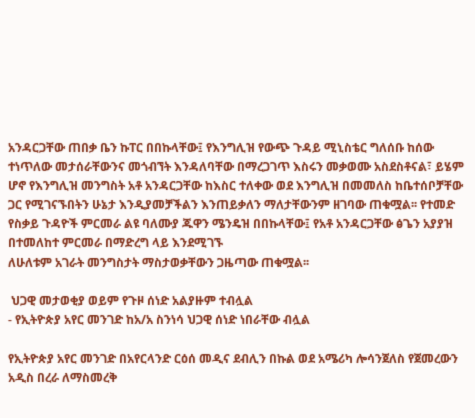አንዳርጋቸው ጠበቃ ቤን ኩፐር በበኩላቸው፤ የእንግሊዝ የውጭ ጉዳይ ሚኒስቴር ግለሰቡ ከሰው ተነጥለው መታሰራቸውንና መጎብኘት እንዳለባቸው በማረጋገጥ እስሩን መቃወሙ አስደስቶናል፣ ይሄም ሆኖ የእንግሊዝ መንግስት አቶ አንዳርጋቸው ከእስር ተለቀው ወደ እንግሊዝ በመመለስ ከቤተሰቦቻቸው ጋር የሚገናኙበትን ሁኔታ እንዲያመቻችልን እንጠይቃለን ማለታቸውንም ዘገባው ጠቁሟል፡፡ የተመድ የስቃይ ጉዳዮች ምርመራ ልዩ ባለሙያ ጁዋን ሜንዴዝ በበኩላቸው፤ የአቶ አንዳርጋቸው ፅጌን አያያዝ በተመለከተ ምርመራ በማድረግ ላይ እንደሚገኙ
ለሁለቱም አገራት መንግስታት ማስታወቃቸውን ጋዜጣው ጠቁሟል፡፡

 ህጋዊ መታወቂያ ወይም የጉዞ ሰነድ አልያዙም ተብሏል
- የኢትዮጵያ አየር መንገድ ከአ/አ ስንነሳ ህጋዊ ሰነድ ነበራቸው ብሏል

የኢትዮጵያ አየር መንገድ በአየርላንድ ርዕሰ መዲና ደብሊን በኩል ወደ አሜሪካ ሎሳንጀለስ የጀመረውን አዲስ በረራ ለማስመረቅ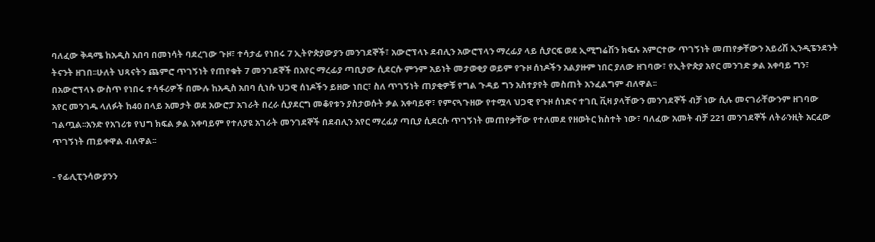ባለፈው ቅዳሜ ከአዲስ አበባ በመነሳት ባደረገው ጉዞ፣ ተሳታፊ የነበሩ 7 ኢትዮጵያውያን መንገደኞች፣ አውሮፕላኑ ደብሊን አውሮፕላን ማረፊያ ላይ ሲያርፍ ወደ ኢሚግሬሽን ክፍሉ አምርተው ጥገኝነት መጠየቃቸውን አይሪሽ ኢንዲፔንደንት ትናንት ዘገበ፡፡ሁለት ህጻናትን ጨምሮ ጥገኝነት የጠየቁት 7 መንገደኞች በአየር ማረፊያ ጣቢያው ሲደርሱ ምንም አይነት መታወቂያ ወይም የጉዞ ሰነዶችን አልያዙም ነበር ያለው ዘገባው፣ የኢትዮጵያ አየር መንገድ ቃል አቀባይ ግን፣ በአውሮፕላኑ ውስጥ የነበሩ ተሳፋሪዎች በሙሉ ከአዲስ አበባ ሲነሱ ህጋዊ ሰነዶችን ይዘው ነበር፣ ስለ ጥገኝነት ጠያቂዎቹ የግል ጉዳይ ግን አስተያየት መስጠት አንፈልግም ብለዋል፡፡
አየር መንገዱ ላለፉት ከ40 በላይ አመታት ወደ አውሮፓ አገራት በረራ ሲያደርግ መቆየቱን ያስታወሱት ቃል አቀባይዋ፣ የምናጓጉዘው የተሟላ ህጋዊ የጉዞ ሰነድና ተገቢ ቪዛ ያላቸውን መንገደኞች ብቻ ነው ሲሉ መናገራቸውንም ዘገባው ገልጧል፡፡አንድ የአገሪቱ የህግ ክፍል ቃል አቀባይም የተለያዩ አገራት መንገደኞች በደብሊን አየር ማረፊያ ጣቢያ ሲደርሱ ጥገኝነት መጠየቃቸው የተለመደ የዘወትር ክስተት ነው፣ ባለፈው አመት ብቻ 221 መንገደኞች ለትራንዚት አርፈው ጥገኝነት ጠይቀዋል ብለዋል፡፡

- የፊሊፒንሳውያንን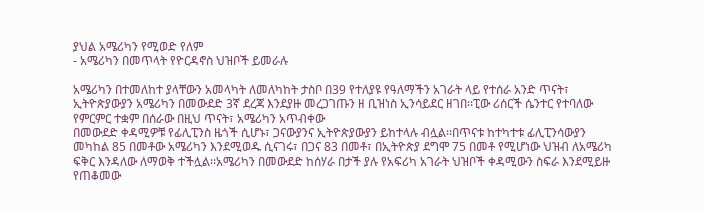ያህል አሜሪካን የሚወድ የለም
- አሜሪካን በመጥላት የዮርዳኖስ ህዝቦች ይመራሉ

አሜሪካን በተመለከተ ያላቸውን አመላካት ለመለካከት ታስቦ በ39 የተለያዩ የዓለማችን አገራት ላይ የተሰራ አንድ ጥናት፣ ኢትዮጵያውያን አሜሪካን በመውደድ 3ኛ ደረጃ እንደያዙ መረጋገጡን ዘ ቢዝነስ ኢንሳይደር ዘገበ፡፡ፒው ሪሰርች ሴንተር የተባለው የምርምር ተቋም በሰራው በዚህ ጥናት፣ አሜሪካን አጥብቀው
በመውደድ ቀዳሚዎቹ የፊሊፒንስ ዜጎች ሲሆኑ፣ ጋናውያንና ኢትዮጵያውያን ይከተላሉ ብሏል፡፡በጥናቱ ከተካተቱ ፊሊፒንሳውያን መካከል 85 በመቶው አሜሪካን እንደሚወዱ ሲናገሩ፣ በጋና 83 በመቶ፣ በኢትዮጵያ ደግሞ 75 በመቶ የሚሆነው ህዝብ ለአሜሪካ ፍቅር እንዳለው ለማወቅ ተችሏል፡፡አሜሪካን በመውደድ ከሰሃራ በታች ያሉ የአፍሪካ አገራት ህዝቦች ቀዳሚውን ስፍራ እንደሚይዙ የጠቆመው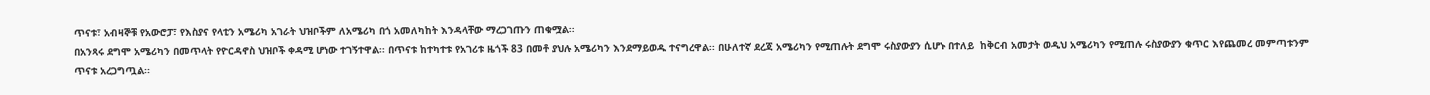ጥናቱ፣ አብዛኞቹ የአውሮፓ፣ የእስያና የላቲን አሜሪካ አገራት ህዝቦችም ለአሜሪካ በጎ አመለካከት እንዳላቸው ማረጋገጡን ጠቁሟል፡፡
በአንጻሩ ደግሞ አሜሪካን በመጥላት የዮርዳኖስ ህዝቦች ቀዳሚ ሆነው ተገኝተዋል፡፡ በጥናቱ ከተካተቱ የአገሪቱ ዜጎች 83 በመቶ ያህሉ አሜሪካን እንደማይወዱ ተናግረዋል፡፡ በሁለተኛ ደረጃ አሜሪካን የሚጠሉት ደግሞ ሩስያውያን ሲሆኑ በተለይ  ከቅርብ አመታት ወዲህ አሜሪካን የሚጠሉ ሩስያውያን ቁጥር እየጨመረ መምጣቱንም ጥናቱ አረጋግጧል፡፡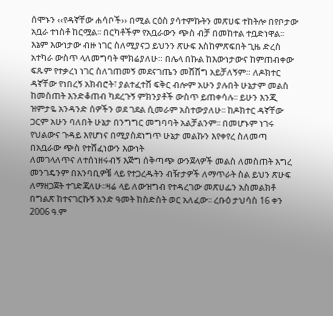ሰሞኑን ‹‹የዳኛቸው ሐሳቦች›› በሚል ርዕስ ያሳተምኩትን መጽሀፍ ተከትሎ በየቦታው አቧራ ተነስቶ ከርሟል፡፡ በርካቶችም የአቧራውን ጭስ ብቻ በመከተል ተቧድነዋል፡፡ እኔም እውነታው ብዙ ነገር ስለሚያናጋ ይህንን ጽሁፍ እስከምጽፍበት ጊዜ ድረስ አተካራ ውስጥ ላለመግባት ሞክሬያለሁ። በሌላ በኩል ከእውነታውና ከምጠብቀው ፍጹም የተቃረነ ነገር ስለገጠመኝ መደናገጤን መሸሸግ አይቻለኝም። ለዶክተር ዳኛቸው የነበረኝ አክብሮት፣ ያልተፈተሸ ፍቅር ብሎም አሁን ያሉበት ሁኔታም መልስ ከመስጠት እንድቆጠብ ካደረጉኝ ምክንያቶች ውስጥ ይጠቀሳሉ፡፡ ይሁን እንጂ ዝምታዬ አንዳንድ ሰዎችን ወደ ገደል ሲመራም አስተውያለሁ፡፡ ከዶክተር ዳኛቸው ጋርም አሁን ባለበት ሁኔታ በንግግር መግባባት አልቻልንም፡፡ በመሆኑም ነገሩ የህልውና ጉዳይ እየሆነና በሚያስደነግጥ ሁኔታ መልኩን እየቀየረ ስለመጣ በአቧራው ጭስ የተሸፈነውን እውነት
ለመገላለጥና ለተሰነዘሩብኝ እጅግ ሰቅጣጭ ውንጀላዎች መልስ ለመስጠት እግረ መንገዴንም በአንባቢዎቼ ላይ የተጋረዱትን ብዥታዎች ለማጥራት ስል ይህን ጽሁፍ ለማዘጋጀት ተገድጃለሁ፡፡ዛሬ ላይ ለውዝግብ የተዳረገው መጽሀፌን አስመልክቶ በግልጽ ከተናገርኩኝ አንድ ዓመት ከስድስት ወር አለፈው፡፡ ረቡዕ ታህሳስ 16 ቀን 2006 ዓ.ም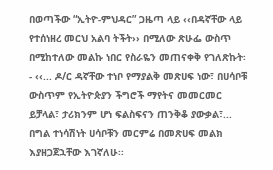በወጣችው “ኢትዮ-ምህዳር” ጋዜጣ ላይ ‹‹በዳኛቸው ላይ የተሰነዘረ መርህ አልባ ትችት›› በሚለው ጽሁፌ ውስጥ በሚከተለው መልኩ ነበር የስራዬን መጠናቀቅ የገለጽኩት፡- ‹‹... ዶ/ር ዳኛቸው ተነቦ የማያልቅ መጽሀፍ ነው፣ በሀሳቦቹ ውስጥም የኢትዮጵያን ችግሮች ማየትና መመርመር ይቻላል፣ ታሪክንም ሆነ ፍልስፍናን ጠንቅቆ ያውቃል፣... በግል ተነሳሽነት ሀሳቦቹን መርምሬ በመጽሀፍ መልክ እያዘጋጀኋቸው እገኛለሁ፡፡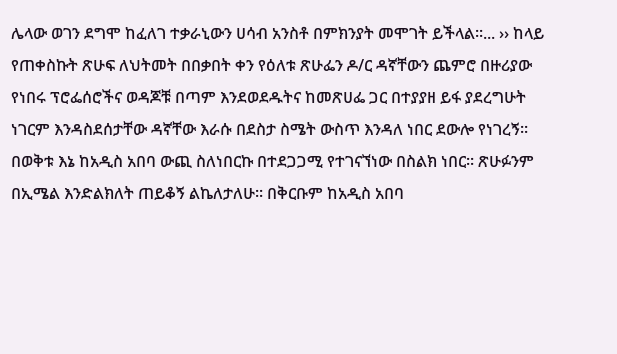ሌላው ወገን ደግሞ ከፈለገ ተቃራኒውን ሀሳብ አንስቶ በምክንያት መሞገት ይችላል፡፡... ›› ከላይ
የጠቀስኩት ጽሁፍ ለህትመት በበቃበት ቀን የዕለቱ ጽሁፌን ዶ/ር ዳኛቸውን ጨምሮ በዙሪያው የነበሩ ፕሮፌሰሮችና ወዳጆቹ በጣም እንደወደዱትና ከመጽሀፌ ጋር በተያያዘ ይፋ ያደረግሁት ነገርም እንዳስደሰታቸው ዳኛቸው እራሱ በደስታ ስሜት ውስጥ እንዳለ ነበር ደውሎ የነገረኝ፡፡ በወቅቱ እኔ ከአዲስ አበባ ውጪ ስለነበርኩ በተደጋጋሚ የተገናኘነው በስልክ ነበር፡፡ ጽሁፉንም በኢሜል እንድልክለት ጠይቆኝ ልኬለታለሁ፡፡ በቅርቡም ከአዲስ አበባ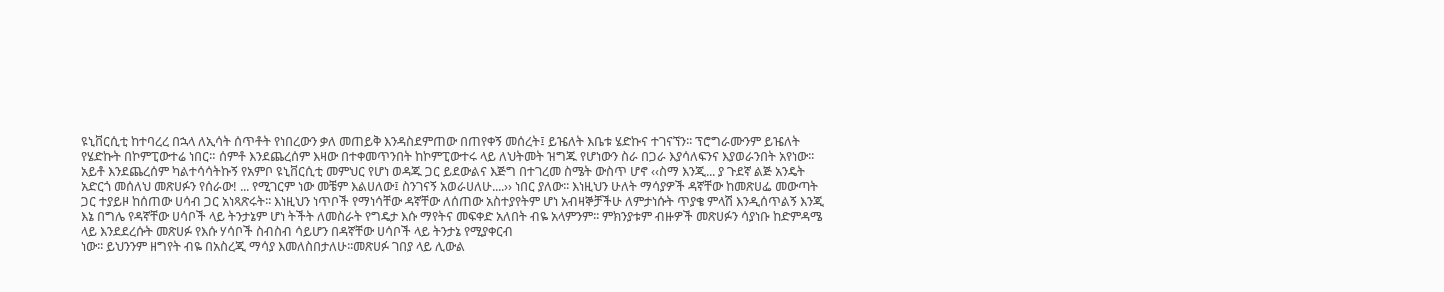ዩኒቨርሲቲ ከተባረረ በኋላ ለኢሳት ሰጥቶት የነበረውን ቃለ መጠይቅ እንዳስደምጠው በጠየቀኝ መሰረት፤ ይዤለት እቤቱ ሄድኩና ተገናኘን፡፡ ፕሮግራሙንም ይዤለት የሄድኩት በኮምፒውተሬ ነበር። ሰምቶ እንደጨረሰም እዛው በተቀመጥንበት ከኮምፒውተሩ ላይ ለህትመት ዝግጁ የሆነውን ስራ በጋራ እያሳለፍንና እያወራንበት አየነው፡፡ አይቶ እንደጨረሰም ካልተሳሳትኩኝ የአምቦ ዩኒቨርሲቲ መምህር የሆነ ወዳጁ ጋር ይደውልና እጅግ በተገረመ ስሜት ውስጥ ሆኖ ‹‹ስማ እንጂ... ያ ጉደኛ ልጅ አንዴት አድርጎ መሰለህ መጽሀፉን የሰራው! ... የሚገርም ነው መቼም እልሀለው፤ ስንገናኝ አወራሀለሁ....›› ነበር ያለው፡፡ እነዚህን ሁለት ማሳያዎች ዳኛቸው ከመጽሀፌ መውጣት ጋር ተያይዞ ከሰጠው ሀሳብ ጋር አነጻጽሩት፡፡ እነዚህን ነጥቦች የማነሳቸው ዳኛቸው ለሰጠው አስተያየትም ሆነ አብዛኞቻችሁ ለምታነሱት ጥያቄ ምላሽ እንዲሰጥልኝ እንጂ እኔ በግሌ የዳኛቸው ሀሳቦች ላይ ትንታኔም ሆነ ትችት ለመስራት የግዴታ እሱ ማየትና መፍቀድ አለበት ብዬ አላምንም፡፡ ምክንያቱም ብዙዎች መጽሀፉን ሳያነቡ ከድምዳሜ
ላይ እንደደረሱት መጽሀፉ የእሱ ሃሳቦች ስብስብ ሳይሆን በዳኛቸው ሀሳቦች ላይ ትንታኔ የሚያቀርብ
ነው፡፡ ይህንንም ዘግየት ብዬ በአስረጂ ማሳያ እመለስበታለሁ፡፡መጽሀፉ ገበያ ላይ ሊውል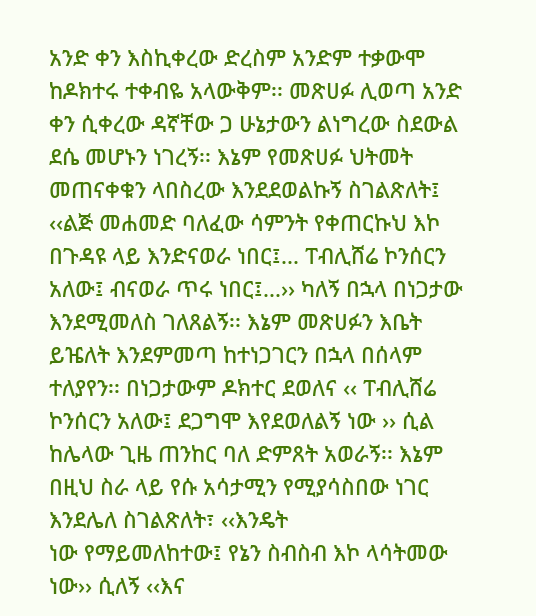አንድ ቀን እስኪቀረው ድረስም አንድም ተቃውሞ ከዶክተሩ ተቀብዬ አላውቅም፡፡ መጽሀፉ ሊወጣ አንድ ቀን ሲቀረው ዳኛቸው ጋ ሁኔታውን ልነግረው ስደውል ደሴ መሆኑን ነገረኝ፡፡ እኔም የመጽሀፉ ህትመት መጠናቀቁን ላበስረው እንደደወልኩኝ ስገልጽለት፤ ‹‹ልጅ መሐመድ ባለፈው ሳምንት የቀጠርኩህ እኮ በጉዳዩ ላይ እንድናወራ ነበር፤... ፐብሊሸሬ ኮንሰርን አለው፤ ብናወራ ጥሩ ነበር፤...›› ካለኝ በኋላ በነጋታው እንደሚመለስ ገለጸልኝ፡፡ እኔም መጽሀፉን እቤት ይዤለት እንደምመጣ ከተነጋገርን በኋላ በሰላም ተለያየን፡፡ በነጋታውም ዶክተር ደወለና ‹‹ ፐብሊሸሬ ኮንሰርን አለው፤ ደጋግሞ እየደወለልኝ ነው ›› ሲል ከሌላው ጊዜ ጠንከር ባለ ድምጸት አወራኝ፡፡ እኔም በዚህ ስራ ላይ የሱ አሳታሚን የሚያሳስበው ነገር እንደሌለ ስገልጽለት፣ ‹‹እንዴት
ነው የማይመለከተው፤ የኔን ስብስብ እኮ ላሳትመው ነው›› ሲለኝ ‹‹እና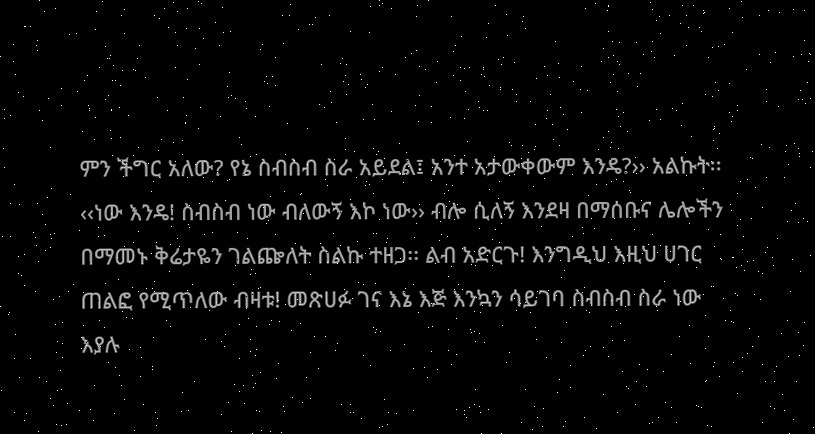ምን ችግር አለው? የኔ ስብስብ ስራ አይደል፤ አንተ አታውቀውም እንዴ?›› አልኩት፡፡ ‹‹ነው እንዴ! ስብስብ ነው ብለውኝ እኮ ነው›› ብሎ ሲለኝ እንደዛ በማሰቡና ሌሎችን በማመኑ ቅሬታዬን ገልጬለት ስልኩ ተዘጋ፡፡ ልብ አድርጉ! እንግዲህ እዚህ ሀገር ጠልፎ የሚጥለው ብዛቱ! መጽሀፉ ገና እኔ እጅ እንኳን ሳይገባ ስብስብ ስራ ነው እያሉ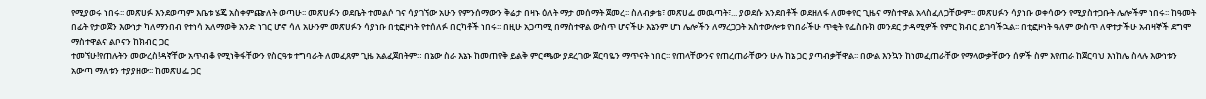የሚያወሩ ነበሩ፡፡ መጽሀፉ እንደወጣም እቤቱ ሄጄ አስቀምጬለት ወጣሁ፡፡ መጽሀፉን ወደቤት ተመልሶ ገና ሳያገኘው አሁን የምንሰማውን ቅሬታ በዛኑ ዕለት ማታ መሰማት ጀመረ፡፡ ስለብቃቴ፣ መጽሀፌ መዉጣት፣... ያወደሱ አንደበቶች ወደዘለፋ ለመቀየር ጊዜና ማስተዋል አላስፈለጋቸውም፡፡ መጽሀፉን ሳያነቡ ወቀሳውን የሚያስተጋቡት ሌሎችም ነበሩ፡፡ ከዓመት በፊት የታወጀን እውነታ ካለማንበብ የተነሳ አለማወቅ አንድ ነገር ሆኖ ሳለ አሁንም መጽሀፉን ሳያነቡ በቲፎዞነት የተሰለፉ በርካቶች ነበሩ፡፡ በዚሁ አጋጣሚ በማስተዋል ውስጥ ሆናችሁ እኔንም ሆነ ሌሎችን ለማረጋጋት አስተውሎቱ የነበራችሁ ጥቂት የፌስቡክ መንደር ታዳሚዎች የምር ክብር ይገባችኋል፡፡ በቲፎዞነት ዓለም ውስጥ ለዋተታችሁ አብዛኞች ደግሞ ማስተዋልና ልቦናን ከክብር ጋር
ተመኘሁ!የጠሉትን መውረስ!ዳኛቸው አጥብቆ የሚነቅፋቸውን የስርዓቱ ተግባራት ለመፈጸም ጊዜ አልፈጀበትም። በኔው ስራ እኔኑ ከመጠየቅ ይልቅ ምርጫው ያደረገው ጀርባዬን ማጥናት ነበር፡፡ የጠላቸውንና የጠረጠራቸውን ሁሉ ከኔ ጋር ያጣብቃቸዋል፡፡ በውል እንኳን ከነመፈጠራቸው የማላውቃቸውን ሰዎች ስም እየጠራ ከጀርባህ እነከሌ ስላሉ እውነቱን አውጣ ማለቱን ተያያዘው፡፡ ከመጽሀፌ ጋር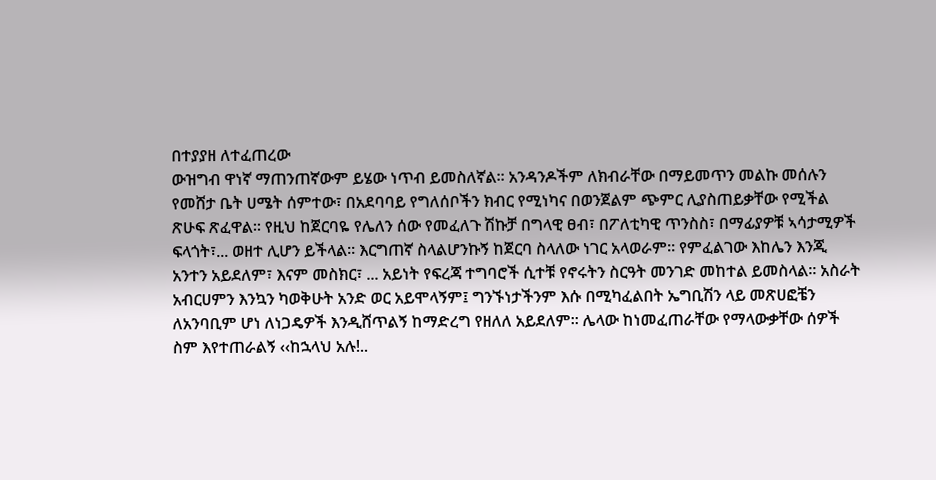በተያያዘ ለተፈጠረው
ውዝግብ ዋነኛ ማጠንጠኛውም ይሄው ነጥብ ይመስለኛል፡፡ አንዳንዶችም ለክብራቸው በማይመጥን መልኩ መሰሉን የመሸታ ቤት ሀሜት ሰምተው፣ በአደባባይ የግለሰቦችን ክብር የሚነካና በወንጀልም ጭምር ሊያስጠይቃቸው የሚችል ጽሁፍ ጽፈዋል፡፡ የዚህ ከጀርባዬ የሌለን ሰው የመፈለጉ ሽኩቻ በግላዊ ፀብ፣ በፖለቲካዊ ጥንስስ፣ በማፊያዎቹ ኣሳታሚዎች ፍላጎት፣... ወዘተ ሊሆን ይችላል፡፡ እርግጠኛ ስላልሆንኩኝ ከጀርባ ስላለው ነገር አላወራም። የምፈልገው እከሌን እንጂ አንተን አይደለም፣ እናም መስክር፣ ... አይነት የፍረጃ ተግባሮች ሲተቹ የኖሩትን ስርዓት መንገድ መከተል ይመስላል፡፡ አስራት አብርሀምን እንኳን ካወቅሁት አንድ ወር አይሞላኝም፤ ግንኙነታችንም እሱ በሚካፈልበት ኤግቢሽን ላይ መጽሀፎቼን ለአንባቢም ሆነ ለነጋዴዎች እንዲሸጥልኝ ከማድረግ የዘለለ አይደለም፡፡ ሌላው ከነመፈጠራቸው የማላውቃቸው ሰዎች ስም እየተጠራልኝ ‹‹ከኋላህ አሉ!..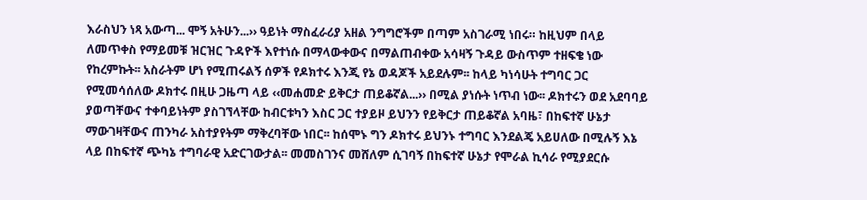እራስህን ነጻ አውጣ... ሞኝ አትሁን...›› ዓይነት ማስፈራሪያ አዘል ንግግሮችም በጣም አስገራሚ ነበሩ። ከዚህም በላይ ለመጥቀስ የማይመቹ ዝርዝር ጉዳዮች እየተነሱ በማላውቀውና በማልጠብቀው አሳዛኝ ጉዳይ ውስጥም ተዘፍቄ ነው የከረምኩት፡፡ አስራትም ሆነ የሚጠሩልኝ ሰዎች የዶክተሩ እንጂ የኔ ወዳጆች አይደሉም፡፡ ከላይ ካነሳሁት ተግባር ጋር የሚመሳሰለው ዶክተሩ በዚሁ ጋዜጣ ላይ ‹‹መሐመድ ይቅርታ ጠይቆኛል...›› በሚል ያነሱት ነጥብ ነው፡፡ ዶክተሩን ወደ አደባባይ ያወጣቸውና ተቀባይነትም ያስገኘላቸው ከብርቱካን እስር ጋር ተያይዞ ይህንን የይቅርታ ጠይቆኛል አባዜ፣ በከፍተኛ ሁኔታ
ማውገዛቸውና ጠንካራ አስተያየትም ማቅረባቸው ነበር፡፡ ከሰሞኑ ግን ዶክተሩ ይህንኑ ተግባር እንደልጄ አይሀለው በሚሉኝ እኔ ላይ በከፍተኛ ጭካኔ ተግባራዊ አድርገውታል፡፡ መመስገንና መሸለም ሲገባኝ በከፍተኛ ሁኔታ የሞራል ኪሳራ የሚያደርሱ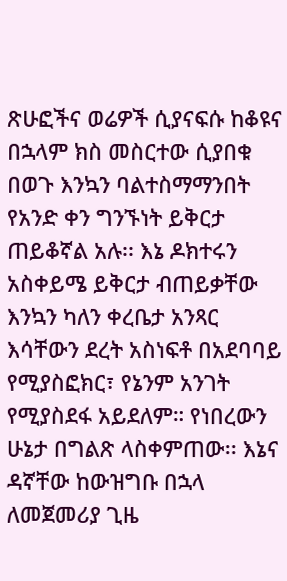ጽሁፎችና ወሬዎች ሲያናፍሱ ከቆዩና በኋላም ክስ መስርተው ሲያበቁ በወጉ እንኳን ባልተስማማንበት የአንድ ቀን ግንኙነት ይቅርታ ጠይቆኛል አሉ፡፡ እኔ ዶክተሩን አስቀይሜ ይቅርታ ብጠይቃቸው እንኳን ካለን ቀረቤታ አንጻር እሳቸውን ደረት አስነፍቶ በአደባባይ የሚያስፎክር፣ የኔንም አንገት የሚያስደፋ አይደለም። የነበረውን ሁኔታ በግልጽ ላስቀምጠው፡፡ እኔና ዳኛቸው ከውዝግቡ በኋላ ለመጀመሪያ ጊዜ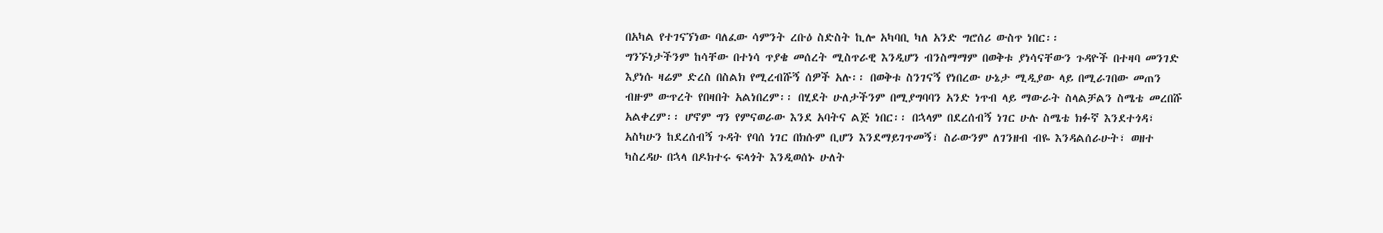በአካል የተገናኘነው ባለፈው ሳምንት ረቡዕ ስድስት ኪሎ አካባቢ ካለ አንድ ግሮሰሪ ውስጥ ነበር፡፡
ግንኙነታችንም ከሳቸው በተነሳ ጥያቄ መሰረት ሚስጥራዊ እንዲሆን ብንስማማም በወቅቱ ያነሳናቸውን ጉዳዮች በተዛባ መንገድ እያነሱ ዛሬም ድረስ በስልክ የሚረብሹኝ ሰዎች አሉ፡፡ በወቅቱ ስንገናኝ የነበረው ሁኔታ ሚዲያው ላይ በሚራገበው መጠን ብዙም ውጥረት የበዛበት አልነበረም፡፡ በሂደት ሁለታችንም በሚያግባባን አንድ ነጥብ ላይ ማውራት ስላልቻልን ስሜቴ መረበሹ አልቀረም፡፡ ሆኖም ግን የምናወራው እንደ አባትና ልጅ ነበር፡፡ በኋላም በደረሰብኝ ነገር ሁሉ ስሜቴ ክፉኛ እንደተጎዳ፣ አስካሁን ከደረሰብኝ ጉዳት የባሰ ነገር በክሱም ቢሆን እንደማይገጥመኝ፣ ስራውንም ለገንዘብ ብዬ እንዳልሰራሁት፣ ወዘተ ካስረዳሁ በኋላ በዶክተሩ ፍላጎት እንዲወሰኑ ሁለት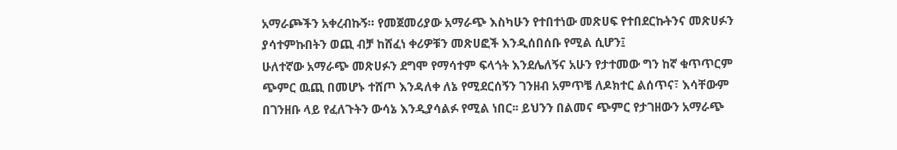አማራጮችን አቀረብኩኝ። የመጀመሪያው አማራጭ እስካሁን የተበተነው መጽሀፍ የተበደርኩትንና መጽሀፉን ያሳተምኩበትን ወጪ ብቻ ከሸፈነ ቀሪዎቹን መጽሀፎች እንዲሰበሰቡ የሚል ሲሆን፤
ሁለተኛው አማራጭ መጽሀፉን ደግሞ የማሳተም ፍላጎት እንደሌለኝና አሁን የታተመው ግን ከኛ ቁጥጥርም ጭምር ዉጪ በመሆኑ ተሸጦ እንዳለቀ ለኔ የሚደርሰኝን ገንዘብ አምጥቼ ለዶክተር ልሰጥና፣ እሳቸውም በገንዘቡ ላይ የፈለጉትን ውሳኔ እንዲያሳልፉ የሚል ነበር፡፡ ይህንን በልመና ጭምር የታገዘውን አማራጭ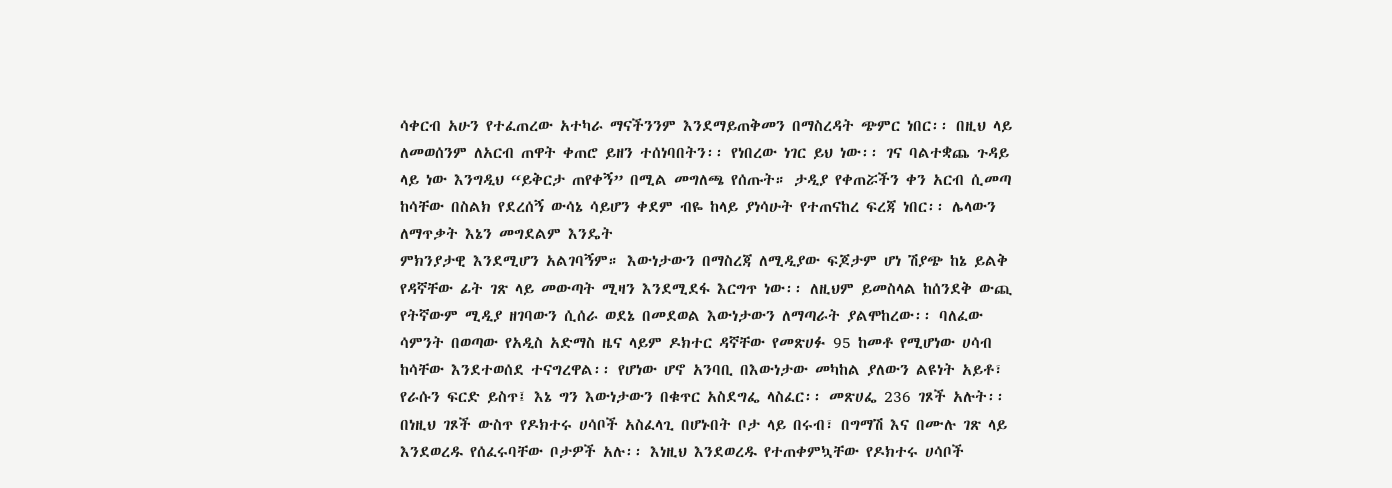ሳቀርብ አሁን የተፈጠረው አተካራ ማናችንንም እንደማይጠቅመን በማስረዳት ጭምር ነበር፡፡ በዚህ ላይ ለመወሰንም ለአርብ ጠዋት ቀጠሮ ይዘን ተሰነባበትን፡፡ የነበረው ነገር ይህ ነው፡፡ ገና ባልተቋጨ ጉዳይ ላይ ነው እንግዲህ “ይቅርታ ጠየቀኝ” በሚል መግለጫ የሰጡት። ታዲያ የቀጠሯችን ቀን አርብ ሲመጣ ከሳቸው በስልክ የደረሰኝ ውሳኔ ሳይሆን ቀደም ብዬ ከላይ ያነሳሁት የተጠናከረ ፍረጃ ነበር፡፡ ሌላውን ለማጥቃት እኔን መግደልም እንዴት
ምክንያታዊ እንደሚሆን አልገባኝም። እውነታውን በማስረጃ ለሚዲያው ፍጆታም ሆነ ሽያጭ ከኔ ይልቅ የዳኛቸው ፊት ገጽ ላይ መውጣት ሚዛን እንደሚደፋ እርግጥ ነው፡፡ ለዚህም ይመስላል ከሰንደቅ ውጪ የትኛውም ሚዲያ ዘገባውን ሲሰራ ወደኔ በመደወል እውነታውን ለማጣራት ያልሞከረው፡፡ ባለፈው ሳምንት በወጣው የአዲስ አድማስ ዜና ላይም ዶክተር ዳኛቸው የመጽሀፉ 95 ከመቶ የሚሆነው ሀሳብ ከሳቸው እንደተወሰደ ተናግረዋል፡፡ የሆነው ሆኖ አንባቢ በእውነታው መካከል ያለውን ልዩነት አይቶ፣ የራሱን ፍርድ ይስጥ፤ እኔ ግን እውነታውን በቁጥር አስደግፌ ላስፈር፡፡ መጽሀፌ 236 ገጾች አሉት፡፡ በነዚህ ገጾች ውስጥ የዶክተሩ ሀሳቦች አስፈላጊ በሆኑበት ቦታ ላይ በሩብ፣ በግማሽ እና በሙሉ ገጽ ላይ እንደወረዱ የሰፈሩባቸው ቦታዎች አሉ፡፡ እነዚህ እንደወረዱ የተጠቀምኳቸው የዶክተሩ ሀሳቦች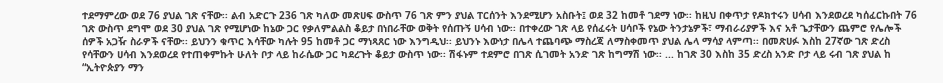ተደማምረው ወደ 76 ያህል ገጽ ናቸው፡፡ ልብ አድርጉ 236 ገጽ ካለው መጽሀፍ ውስጥ 76 ገጽ ምን ያህል ፐርሰንት እንደሚሆን አስቡት፤ ወደ 32 ከመቶ ገደማ ነው፡፡ ከዚህ በቀጥታ የዶክተሩን ሀሳብ እንደወረደ ካሰፈርኩበት 76 ገጽ ውስጥ ደግሞ ወደ 30 ያህል ገጽ የሚሆነው ከኔው ጋር የቃለምልልስ ቆይታ በነበራቸው ወቅት የሰጡኝ ሀሳብ ነው፡፡ በተቀረው ገጽ ላይ የሰፈሩት ሀሳቦች የኔው ትንታኔዎች፣ ማብራሪያዎች እና አቶ ጌታቸውን ጨምሮ የሌሎች ሰዎች አጋዥ ስራዎች ናቸው፡፡ ይህንን ቁጥር እሳቸው ካሉት 95 ከመቶ ጋር ማነጻጸር ነው እንግዲህ፡፡ ይህንኑ እውነታ በሌላ ተጨባጭ ማስረጃ ለማስቀመጥ ያህል ሌላ ማሳያ ላምጣ፡፡ በመጽሀፉ እስከ 27ኛው ገጽ ድረስ የሳቸውን ሀሳብ እንደወረደ የተጠቀምኩት ሁለት ቦታ ላይ ከራሴው ጋር ካደረጉት ቆይታ ውስጥ ነው፡፡ ሽፋኑም ተደምሮ በገጽ ሲገመት አንድ ገጽ ከግማሽ ነው፡፡ ... ከገጽ 30 እስከ 35 ድረስ አንድ ቦታ ላይ ሩብ ገጽ ያህል ከ “ኢትዮጵያን ማን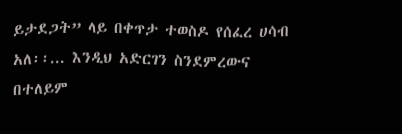ይታደጋት” ላይ በቀጥታ ተወስዶ የሰፈረ ሀሳብ አለ፡፡... እንዲህ አድርገን ስንደምረውና በተለይም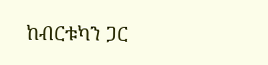ከብርቱካን ጋር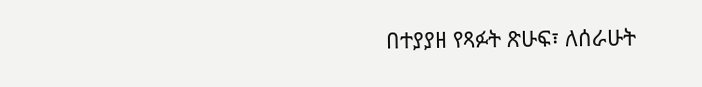በተያያዘ የጻፉት ጽሁፍ፣ ለሰራሁት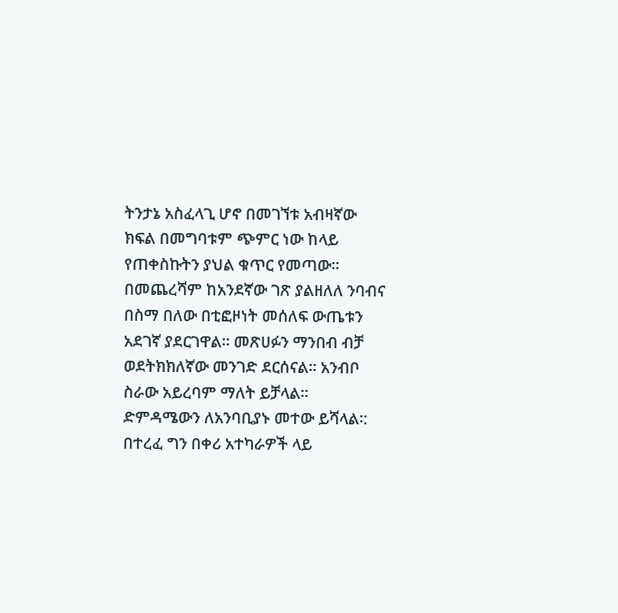ትንታኔ አስፈላጊ ሆኖ በመገኘቱ አብዛኛው ክፍል በመግባቱም ጭምር ነው ከላይ የጠቀስኩትን ያህል ቁጥር የመጣው፡፡ በመጨረሻም ከአንደኛው ገጽ ያልዘለለ ንባብና በስማ በለው በቲፎዞነት መሰለፍ ውጤቱን አደገኛ ያደርገዋል፡፡ መጽሀፉን ማንበብ ብቻ ወደትክክለኛው መንገድ ደርሰናል፡፡ አንብቦ ስራው አይረባም ማለት ይቻላል፡፡ ድምዳሜውን ለአንባቢያኑ መተው ይሻላል፡: በተረፈ ግን በቀሪ አተካራዎች ላይ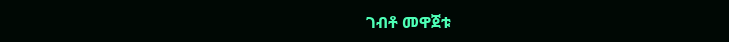ገብቶ መዋጀቱ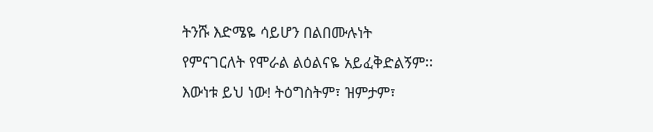ትንሹ እድሜዬ ሳይሆን በልበሙሉነት
የምናገርለት የሞራል ልዕልናዬ አይፈቅድልኝም፡፡ እውነቱ ይህ ነው! ትዕግስትም፣ ዝምታም፣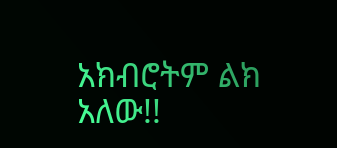አክብሮትም ልክ አለው!!